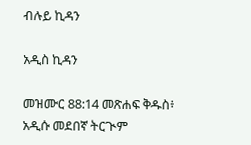ብሉይ ኪዳን

አዲስ ኪዳን

መዝሙር 88:14 መጽሐፍ ቅዱስ፥ አዲሱ መደበኛ ትርጒም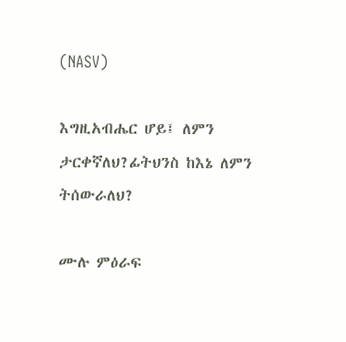(NASV)

እግዚአብሔር ሆይ፤ ለምን ታርቀኛለህ?ፊትህንስ ከእኔ ለምን ትሰውራለህ?

ሙሉ ምዕራፍ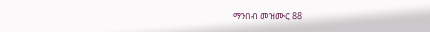ማንበብ መዝሙር 88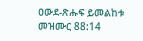ዐውደ-ጽሑፍ ይመልከቱ መዝሙር 88:14